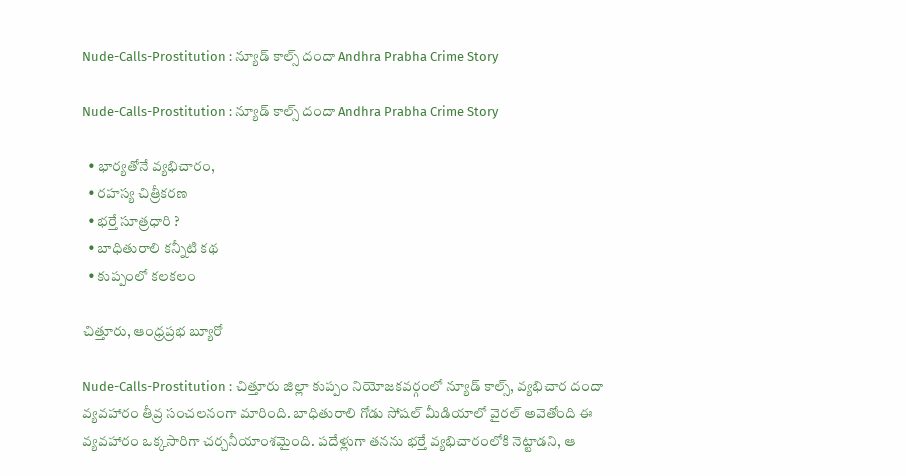Nude-Calls-Prostitution : న్యూడ్ కాల్స్ దందా Andhra Prabha Crime Story

Nude-Calls-Prostitution : న్యూడ్ కాల్స్ దందా Andhra Prabha Crime Story

  • భార్యతోనే వ్యభిచారం,
  • రహస్య చిత్రీకరణ
  • భర్తే సూత్రధారి ?
  • బాధితురాలి కన్నీటి కథ
  • కుప్పంలో కలకలం

చిత్తూరు, ఆంధ్రప్రభ బ్యూరో

Nude-Calls-Prostitution : చిత్తూరు జిల్లా కుప్పం నియోజకవర్గంలో న్యూడ్ కాల్స్, వ్యభిచార దందా వ్యవహారం తీవ్ర సంచలనంగా మారింది. బాధితురాలి గోడు సోషల్ మీడియాలో వైరల్ అవెతోంది ఈ వ్యవహారం ఒక్కసారిగా చర్చనీయాంశమైంది. పదేళ్లుగా తనను భర్తే వ్యభిచారంలోకి నెట్టాడని, ఆ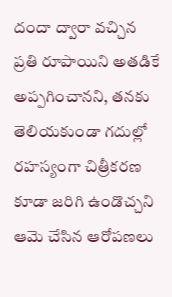దందా ద్వారా వచ్చిన ప్రతి రూపాయిని అతడికే అప్పగించానని, తనకు తెలియకుండా గదుల్లో రహస్యంగా చిత్రీకరణ కూడా జరిగి ఉండొచ్చని ఆమె చేసిన ఆరోపణలు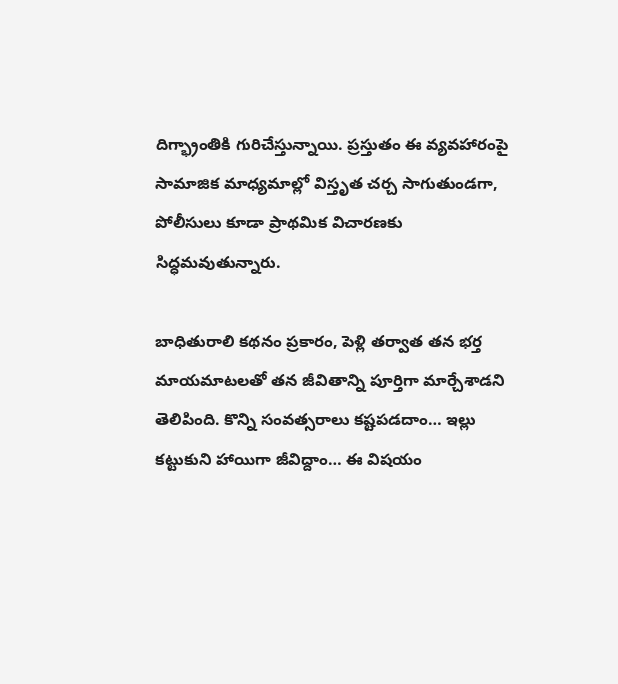దిగ్భ్రాంతికి గురిచేస్తున్నాయి. ప్రస్తుతం ఈ వ్యవహారంపై సామాజిక మాధ్యమాల్లో విస్తృత చర్చ సాగుతుండగా, పోలీసులు కూడా ప్రాథమిక విచారణకు సిద్ధమవుతున్నారు.

బాధితురాలి కథనం ప్రకారం, పెళ్లి తర్వాత తన భర్త మాయమాటలతో తన జీవితాన్ని పూర్తిగా మార్చేశాడని తెలిపింది. కొన్ని సంవత్సరాలు కష్టపడదాం… ఇల్లు కట్టుకుని హాయిగా జీవిద్దాం… ఈ విషయం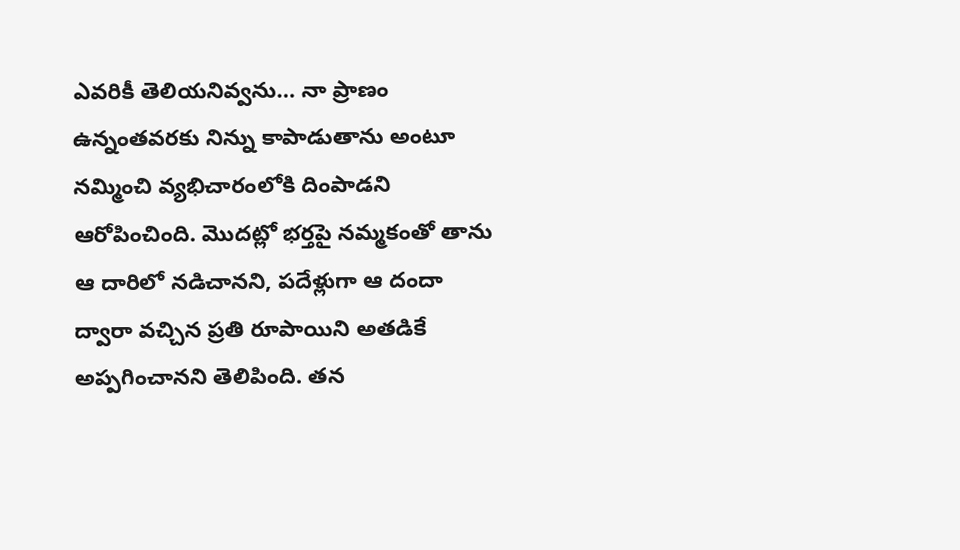ఎవరికీ తెలియనివ్వను… నా ప్రాణం ఉన్నంతవరకు నిన్ను కాపాడుతాను అంటూ నమ్మించి వ్యభిచారంలోకి దింపాడని ఆరోపించింది. మొదట్లో భర్తపై నమ్మకంతో తాను ఆ దారిలో నడిచానని, పదేళ్లుగా ఆ దందా ద్వారా వచ్చిన ప్రతి రూపాయిని అతడికే అప్పగించానని తెలిపింది. తన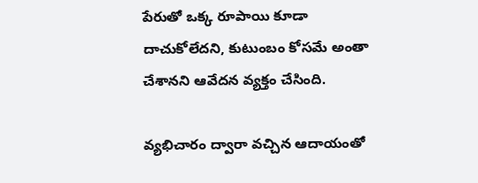పేరుతో ఒక్క రూపాయి కూడా దాచుకోలేదని, కుటుంబం కోసమే అంతా చేశానని ఆవేదన వ్యక్తం చేసింది.

వ్యభిచారం ద్వారా వచ్చిన ఆదాయంతో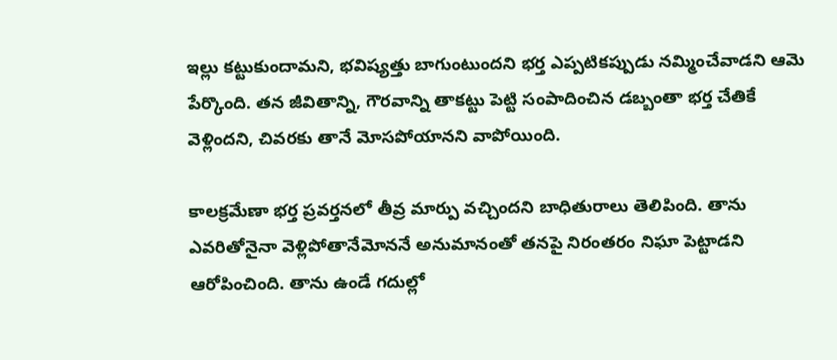ఇల్లు కట్టుకుందామని, భవిష్యత్తు బాగుంటుందని భర్త ఎప్పటికప్పుడు నమ్మించేవాడని ఆమె పేర్కొంది. తన జీవితాన్ని, గౌరవాన్ని తాకట్టు పెట్టి సంపాదించిన డబ్బంతా భర్త చేతికే వెళ్లిందని, చివరకు తానే మోసపోయానని వాపోయింది.

కాలక్రమేణా భర్త ప్రవర్తనలో తీవ్ర మార్పు వచ్చిందని బాధితురాలు తెలిపింది. తాను ఎవరితోనైనా వెళ్లిపోతానేమోననే అనుమానంతో తనపై నిరంతరం నిఘా పెట్టాడని ఆరోపించింది. తాను ఉండే గదుల్లో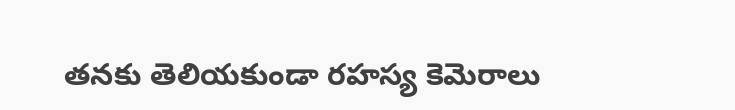తనకు తెలియకుండా రహస్య కెమెరాలు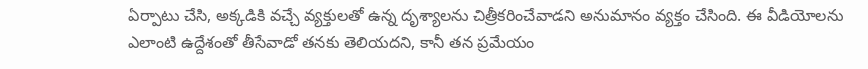ఏర్పాటు చేసి, అక్కడికి వచ్చే వ్యక్తులతో ఉన్న దృశ్యాలను చిత్రీకరించేవాడని అనుమానం వ్యక్తం చేసింది. ఈ వీడియోలను ఎలాంటి ఉద్దేశంతో తీసేవాడో తనకు తెలియదని, కానీ తన ప్రమేయం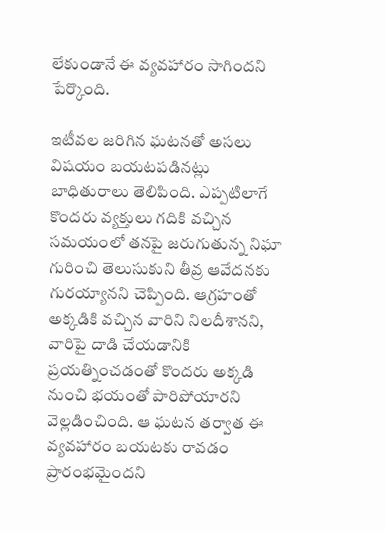లేకుండానే ఈ వ్యవహారం సాగిందని పేర్కొంది.

ఇటీవల జరిగిన ఘటనతో అసలు విషయం బయటపడినట్లు బాధితురాలు తెలిపింది. ఎప్పటిలాగే కొందరు వ్యక్తులు గదికి వచ్చిన సమయంలో తనపై జరుగుతున్న నిఘా గురించి తెలుసుకుని తీవ్ర ఆవేదనకు గురయ్యానని చెప్పింది. ఆగ్రహంతో అక్కడికి వచ్చిన వారిని నిలదీశానని, వారిపై దాడి చేయడానికి ప్రయత్నించడంతో కొందరు అక్కడి నుంచి భయంతో పారిపోయారని వెల్లడించింది. ఆ ఘటన తర్వాత ఈ వ్యవహారం బయటకు రావడం ప్రారంభమైందని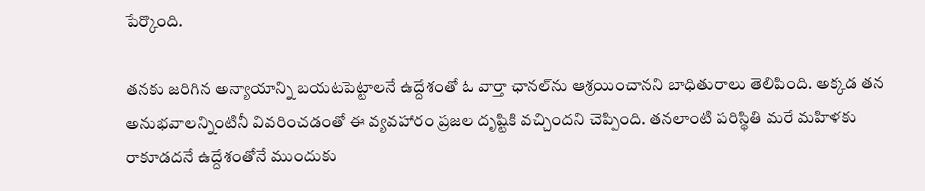పేర్కొంది.

తనకు జరిగిన అన్యాయాన్ని బయటపెట్టాలనే ఉద్దేశంతో ఓ వార్తా ఛానల్‌ను ఆశ్రయించానని బాధితురాలు తెలిపింది. అక్కడ తన అనుభవాలన్నింటినీ వివరించడంతో ఈ వ్యవహారం ప్రజల దృష్టికి వచ్చిందని చెప్పింది. తనలాంటి పరిస్థితి మరే మహిళకు రాకూడదనే ఉద్దేశంతోనే ముందుకు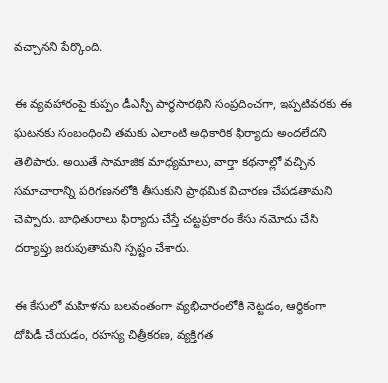వచ్చానని పేర్కొంది.

ఈ వ్యవహారంపై కుప్పం డీఎస్పీ పార్థసారథిని సంప్రదించగా, ఇప్పటివరకు ఈ ఘటనకు సంబంధించి తమకు ఎలాంటి అధికారిక ఫిర్యాదు అందలేదని తెలిపారు. అయితే సామాజిక మాధ్యమాలు, వార్తా కథనాల్లో వచ్చిన సమాచారాన్ని పరిగణనలోకి తీసుకుని ప్రాథమిక విచారణ చేపడతామని చెప్పారు. బాధితురాలు ఫిర్యాదు చేస్తే చట్టప్రకారం కేసు నమోదు చేసి దర్యాప్తు జరుపుతామని స్పష్టం చేశారు.

ఈ కేసులో మహిళను బలవంతంగా వ్యభిచారంలోకి నెట్టడం, ఆర్థికంగా దోపిడీ చేయడం, రహస్య చిత్రీకరణ, వ్యక్తిగత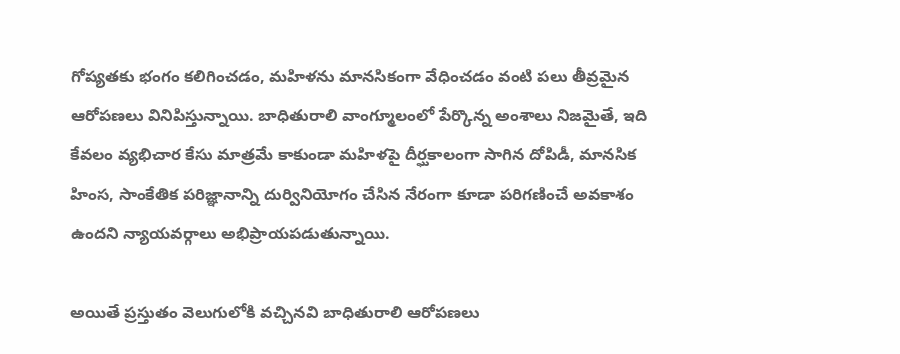గోప్యతకు భంగం కలిగించడం, మహిళను మానసికంగా వేధించడం వంటి పలు తీవ్రమైన ఆరోపణలు వినిపిస్తున్నాయి. బాధితురాలి వాంగ్మూలంలో పేర్కొన్న అంశాలు నిజమైతే, ఇది కేవలం వ్యభిచార కేసు మాత్రమే కాకుండా మహిళపై దీర్ఘకాలంగా సాగిన దోపిడీ, మానసిక హింస, సాంకేతిక పరిజ్ఞానాన్ని దుర్వినియోగం చేసిన నేరంగా కూడా పరిగణించే అవకాశం ఉందని న్యాయవర్గాలు అభిప్రాయపడుతున్నాయి.

అయితే ప్రస్తుతం వెలుగులోకి వచ్చినవి బాధితురాలి ఆరోపణలు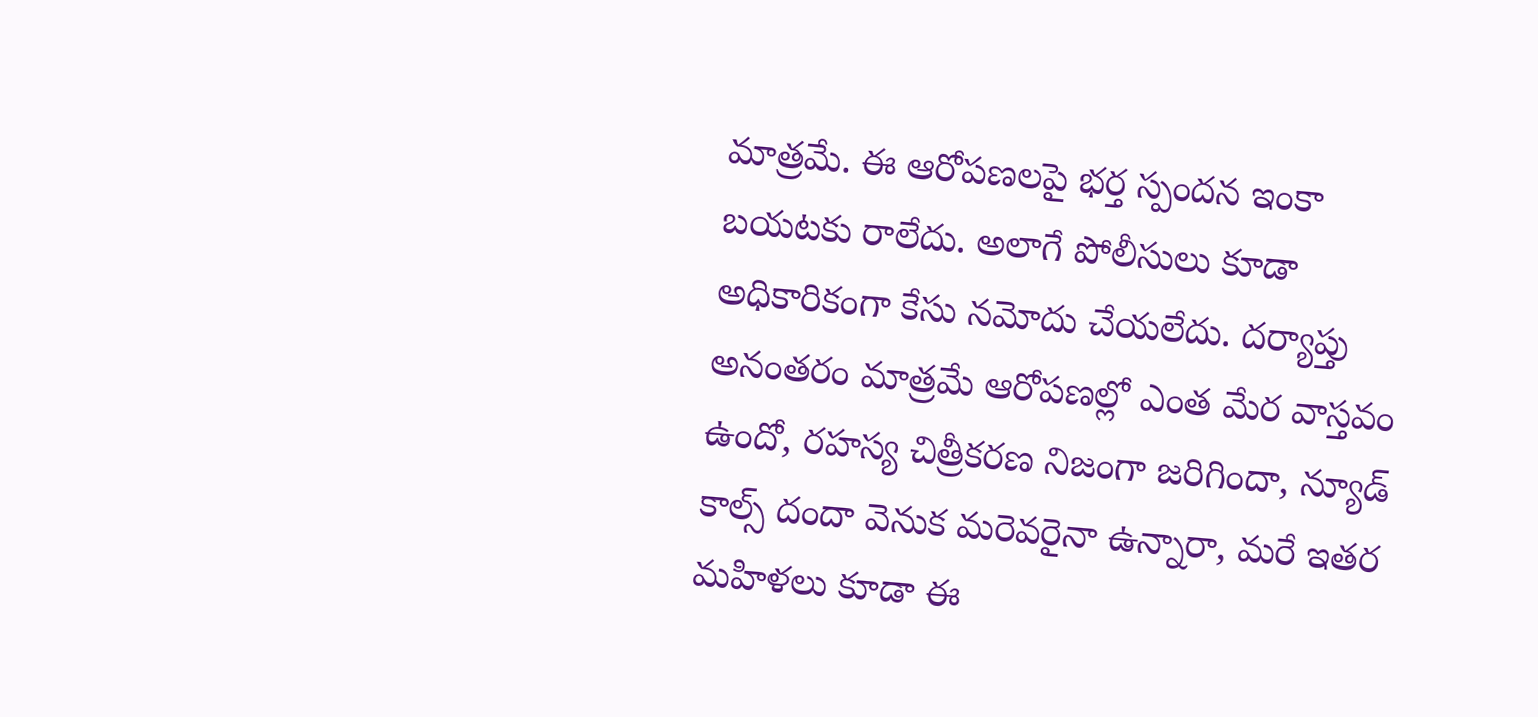మాత్రమే. ఈ ఆరోపణలపై భర్త స్పందన ఇంకా బయటకు రాలేదు. అలాగే పోలీసులు కూడా అధికారికంగా కేసు నమోదు చేయలేదు. దర్యాప్తు అనంతరం మాత్రమే ఆరోపణల్లో ఎంత మేర వాస్తవం ఉందో, రహస్య చిత్రీకరణ నిజంగా జరిగిందా, న్యూడ్ కాల్స్ దందా వెనుక మరెవరైనా ఉన్నారా, మరే ఇతర మహిళలు కూడా ఈ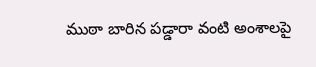ముఠా బారిన పడ్డారా వంటి అంశాలపై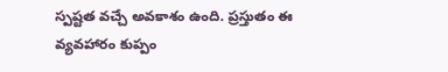స్పష్టత వచ్చే అవకాశం ఉంది. ప్రస్తుతం ఈ వ్యవహారం కుప్పం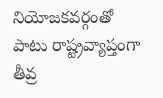నియోజకవర్గంతో పాటు రాష్ట్రవ్యాప్తంగా తీవ్ర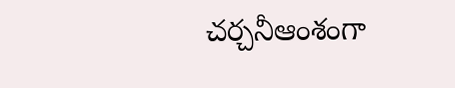చర్చనీఆంశంగా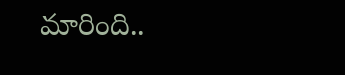మారింది..